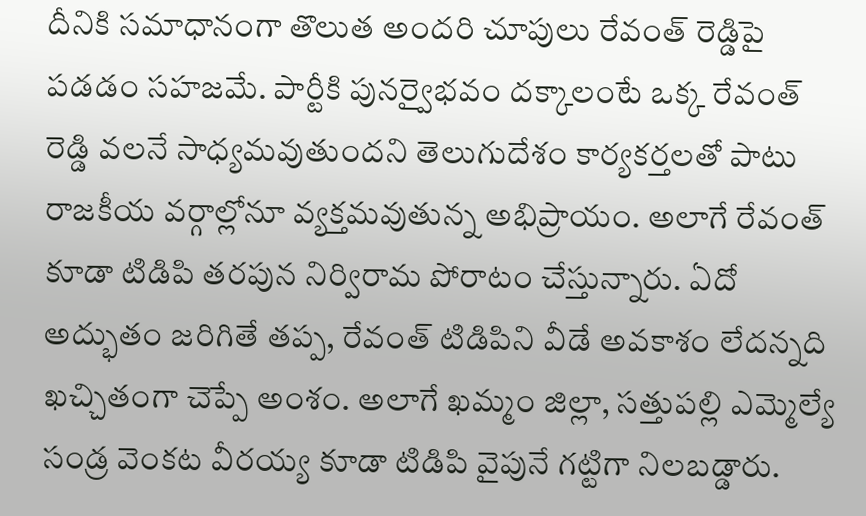దీనికి సమాధానంగా తొలుత అందరి చూపులు రేవంత్ రెడ్డిపై పడడం సహజమే. పార్టీకి పునర్వైభవం దక్కాలంటే ఒక్క రేవంత్ రెడ్డి వలనే సాధ్యమవుతుందని తెలుగుదేశం కార్యకర్తలతో పాటు రాజకీయ వర్గాల్లోనూ వ్యక్తమవుతున్న అభిప్రాయం. అలాగే రేవంత్ కూడా టిడిపి తరపున నిర్విరామ పోరాటం చేస్తున్నారు. ఏదో అద్భుతం జరిగితే తప్ప, రేవంత్ టిడిపిని వీడే అవకాశం లేదన్నది ఖచ్చితంగా చెప్పే అంశం. అలాగే ఖమ్మం జిల్లా, సత్తుపల్లి ఎమ్మెల్యే సండ్ర వెంకట వీరయ్య కూడా టిడిపి వైపునే గట్టిగా నిలబడ్డారు.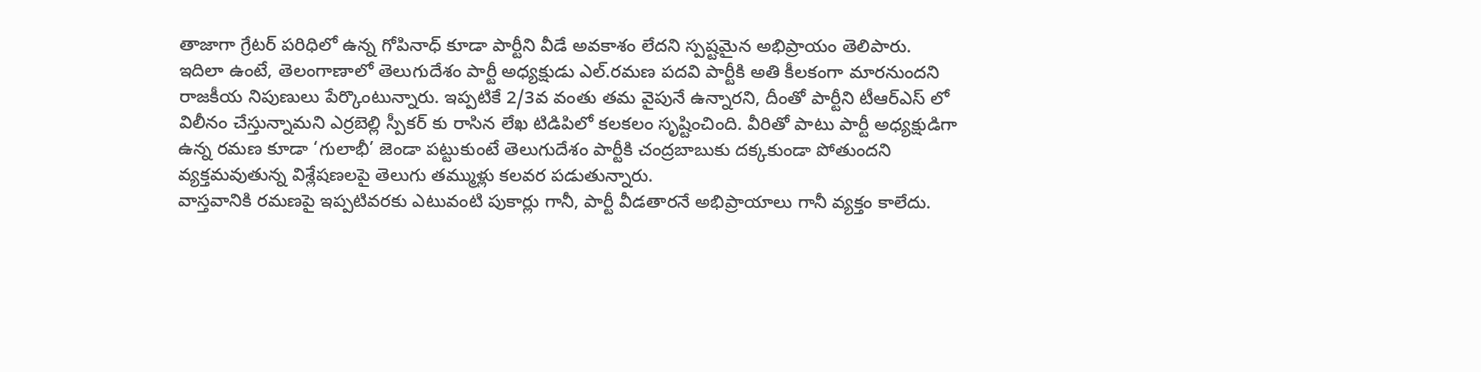తాజాగా గ్రేటర్ పరిధిలో ఉన్న గోపినాధ్ కూడా పార్టీని వీడే అవకాశం లేదని స్పష్టమైన అభిప్రాయం తెలిపారు.
ఇదిలా ఉంటే, తెలంగాణాలో తెలుగుదేశం పార్టీ అధ్యక్షుడు ఎల్.రమణ పదవి పార్టీకి అతి కీలకంగా మారనుందని రాజకీయ నిపుణులు పేర్కొంటున్నారు. ఇప్పటికే 2/3వ వంతు తమ వైపునే ఉన్నారని, దీంతో పార్టీని టీఆర్ఎస్ లో విలీనం చేస్తున్నామని ఎర్రబెల్లి స్పీకర్ కు రాసిన లేఖ టిడిపిలో కలకలం సృష్టించింది. వీరితో పాటు పార్టీ అధ్యక్షుడిగా ఉన్న రమణ కూడా ‘గులాభీ’ జెండా పట్టుకుంటే తెలుగుదేశం పార్టీకి చంద్రబాబుకు దక్కకుండా పోతుందని వ్యక్తమవుతున్న విశ్లేషణలపై తెలుగు తమ్ముళ్లు కలవర పడుతున్నారు.
వాస్తవానికి రమణపై ఇప్పటివరకు ఎటువంటి పుకార్లు గానీ, పార్టీ వీడతారనే అభిప్రాయాలు గానీ వ్యక్తం కాలేదు.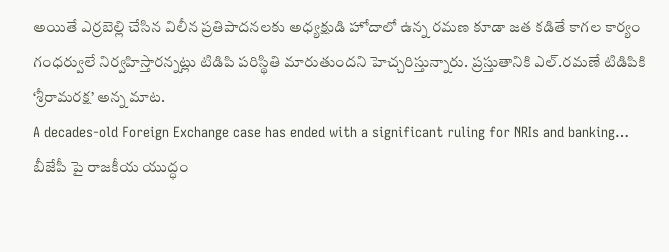అయితే ఎర్రబెల్లి చేసిన విలీన ప్రతిపాదనలకు అధ్యక్షుడి హోదాలో ఉన్న రమణ కూడా జత కడితే కాగల కార్యం గంధర్వులే నిర్వహిస్తారన్నట్లు టిడిపి పరిస్థితి మారుతుందని హెచ్చరిస్తున్నారు. ప్రస్తుతానికి ఎల్.రమణే టిడిపికి ‘శ్రీరామరక్ష’ అన్న మాట.
A decades-old Foreign Exchange case has ended with a significant ruling for NRIs and banking…
బీజేపీ పై రాజకీయ యుద్ధం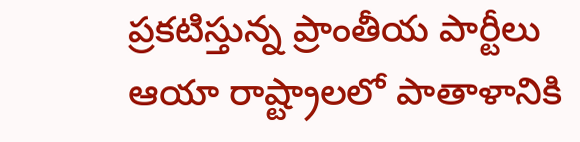ప్రకటిస్తున్న ప్రాంతీయ పార్టీలు ఆయా రాష్ట్రాలలో పాతాళానికి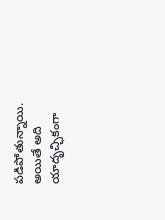పడిపోతున్నాయి. అయితే అది యాదృచ్ఛికంగా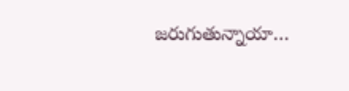జరుగుతున్నాయా…